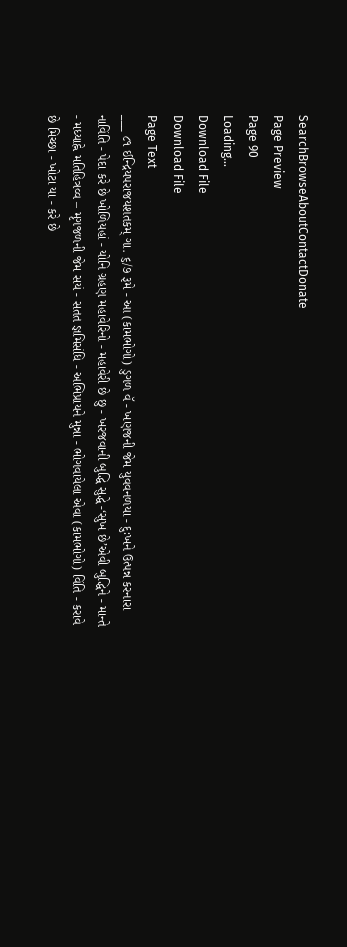SearchBrowseAboutContactDonate
Page Preview
Page 90
Loading...
Download File
Download File
Page Text
___ ૮૧ ઈન્દ્રિયપરાજયશતકમ્ ગા. ૬/૭ રૂમે - આ (કામભોગો) ડુગળ વૅ - ખણજની જેમ યુવવનળયા - દુઃખને ઉત્પન્ન કરનારા નાવિંતિ - પેદા કરે છે ખોળિયહાં - યોનિ ગ્રહણ મહાવેરિનો - મહાવેરી છે છુ - ખરજવાની બુદ્ધિ સુદ્ધે -‘સુખ છે’એવી બુદ્ધિને - માન્તે - મધ્યાહ્ને મતિહિત્રવ્વ – મૃગજળની જેમ સયં - સતત જ્ઞમિસંધિ - અભિપ્રાયને મુન્ના - ભોગવાયેલા એવા (કામભોગો) વિંતિ - કરાવે છે મિચ્છા - ખોટા યા - કરે છે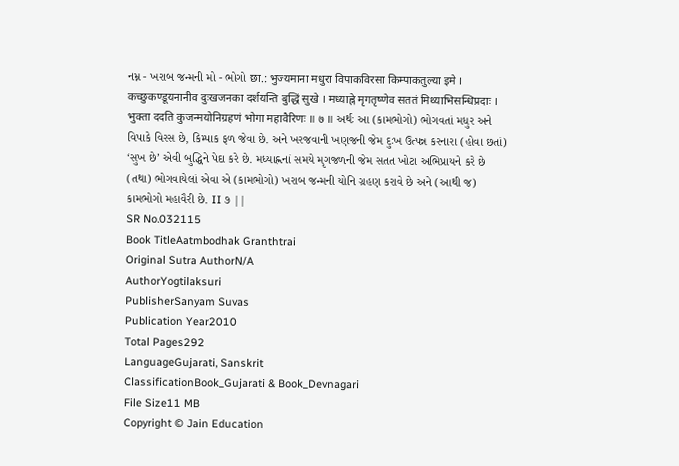નમ્ન - ખરાબ જન્મની મો - ભોગો छा.: भुज्यमाना मधुरा विपाकविरसा किम्पाकतुल्या इमे । कच्छुकण्डूयनानीव दुःखजनका दर्शयन्ति बुद्धिं सुखे । मध्याह्ने मृगतृष्णेव सततं मिथ्याभिसन्धिप्रदाः । भुक्ता ददति कुजन्मयोनिग्रहणं भोगा महावैरिणः ॥ ७ ॥ અર્થઃ આ (કામભોગો) ભોગવતાં મધુર અને વિપાકે વિરસ છે, કિમ્પાક ફળ જેવા છે. અને ખરજવાની ખણજની જેમ દુઃખ ઉત્પન્ન કરનારા (હોવા છતાં) ‘સુખ છે’ એવી બુદ્ધિને પેદા કરે છે. મધ્યાહ્નનાં સમયે મૃગજળની જેમ સતત ખોટા અભિપ્રાયને કરે છે (તથા) ભોગવાયેલાં એવા એ (કામભોગો) ખરાબ જન્મની યોનિ ગ્રહણ કરાવે છે અને (આથી જ) કામભોગો મહાવૈરી છે. II ૭ ||
SR No.032115
Book TitleAatmbodhak Granthtrai
Original Sutra AuthorN/A
AuthorYogtilaksuri
PublisherSanyam Suvas
Publication Year2010
Total Pages292
LanguageGujarati, Sanskrit
ClassificationBook_Gujarati & Book_Devnagari
File Size11 MB
Copyright © Jain Education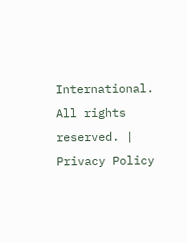International. All rights reserved. | Privacy Policy